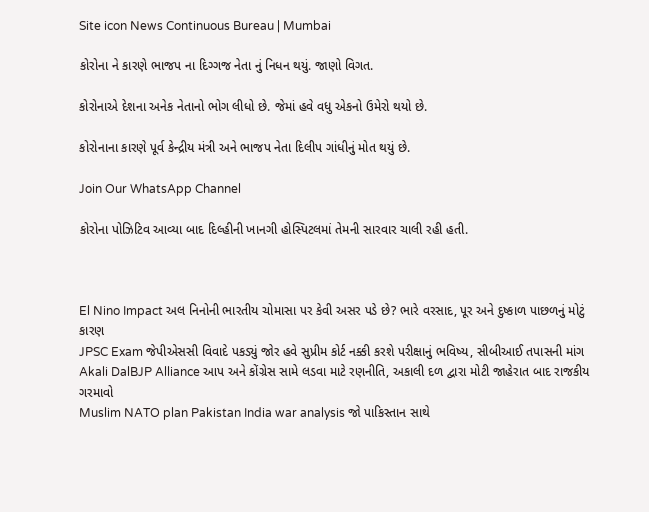Site icon News Continuous Bureau | Mumbai

કોરોના ને કારણે ભાજપ ના દિગ્ગજ નેતા નું નિધન થયું. જાણો વિગત.

કોરોનાએ દેશના અનેક નેતાનો ભોગ લીધો છે. જેમાં હવે વધુ એકનો ઉમેરો થયો છે.

કોરોનાના કારણે પૂર્વ કેન્દ્રીય મંત્રી અને ભાજપ નેતા દિલીપ ગાંધીનું મોત થયું છે.

Join Our WhatsApp Channel

કોરોના પોઝિટિવ આવ્યા બાદ દિલ્હીની ખાનગી હોસ્પિટલમાં તેમની સારવાર ચાલી રહી હતી.



El Nino Impact અલ નિનોની ભારતીય ચોમાસા પર કેવી અસર પડે છે? ભારે વરસાદ, પૂર અને દુષ્કાળ પાછળનું મોટું કારણ
JPSC Exam જેપીએસસી વિવાદે પકડ્યું જોર હવે સુપ્રીમ કોર્ટ નક્કી કરશે પરીક્ષાનું ભવિષ્ય, સીબીઆઈ તપાસની માંગ
Akali DalBJP Alliance આપ અને કોંગ્રેસ સામે લડવા માટે રણનીતિ, અકાલી દળ દ્વારા મોટી જાહેરાત બાદ રાજકીય ગરમાવો
Muslim NATO plan Pakistan India war analysis જો પાકિસ્તાન સાથે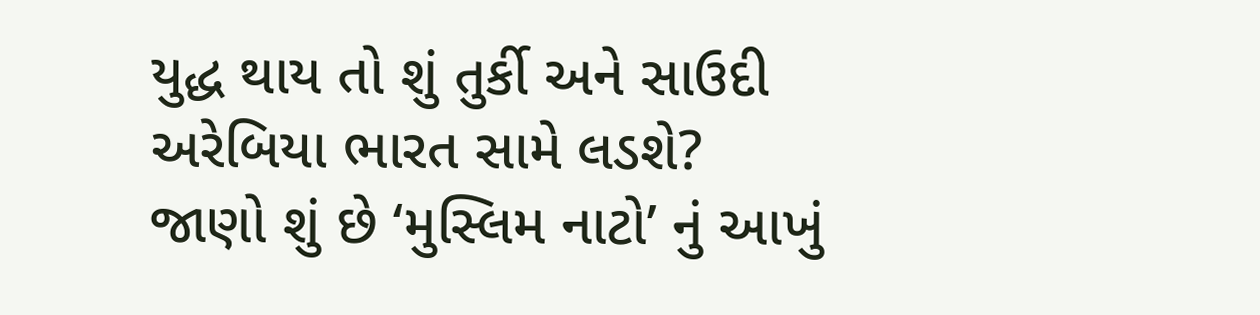યુદ્ધ થાય તો શું તુર્કી અને સાઉદી અરેબિયા ભારત સામે લડશે? જાણો શું છે ‘મુસ્લિમ નાટો’ નું આખું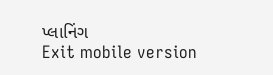પ્લાનિંગ
Exit mobile version